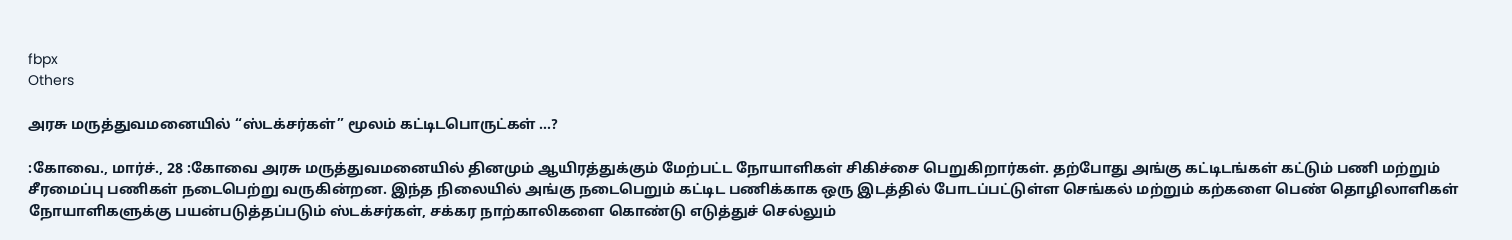fbpx
Others

அரசு மருத்துவமனையில் “ஸ்டக்சர்கள்” மூலம் கட்டிடபொருட்கள் …?

:கோவை., மார்ச்., 28 :கோவை அரசு மருத்துவமனையில் தினமும் ஆயிரத்துக்கும் மேற்பட்ட நோயாளிகள் சிகிச்சை பெறுகிறார்கள். தற்போது அங்கு கட்டிடங்கள் கட்டும் பணி மற்றும் சீரமைப்பு பணிகள் நடைபெற்று வருகின்றன. இந்த நிலையில் அங்கு நடைபெறும் கட்டிட பணிக்காக ஒரு இடத்தில் போடப்பட்டுள்ள செங்கல் மற்றும் கற்களை பெண் தொழிலாளிகள் நோயாளிகளுக்கு பயன்படுத்தப்படும் ஸ்டக்சர்கள், சக்கர நாற்காலிகளை கொண்டு எடுத்துச் செல்லும்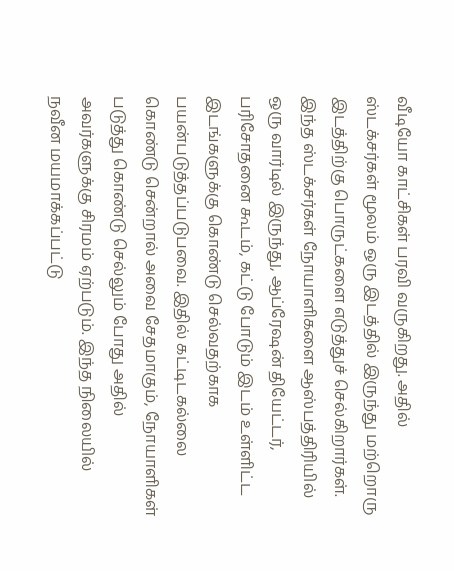வீடியோ காட்சிகள் பரவி வருகிறது. அதில் ஸ்டக்சர்கள் மூலம் ஒரு இடத்தில் இருந்து மற்றொரு இடத்திற்கு பொருட்களை எடுத்துச் செல்கிறார்கள். இந்த ஸ்டக்சர்கள் நோயாளிகளை ஆஸ்பத்திரியில் ஒரு வார்டில் இருந்து, ஆப்ரேஷன் தியேட்டர், பரிசோதனை கூடம், கட்டு போடும் இடம் உள்ளிட்ட இடங்களுக்கு கொண்டு செல்வதற்காக பயன்படுத்தப்படுபவை. இதில் கட்டிடகல்லை கொண்டு சென்றால் அவை சேதமாகும், நோயாளிகள் படுத்து கொண்டு செல்லும் போது அதில் அவர்களுக்கு சிரமம் ஏற்படும். இந்த நிலையில் நவீன மயமாக்கப்பட்டு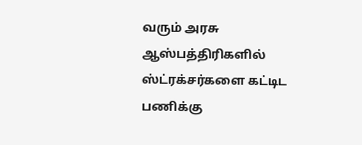வரும் அரசு ஆஸ்பத்திரிகளில் ஸ்ட்ரக்சர்களை கட்டிட பணிக்கு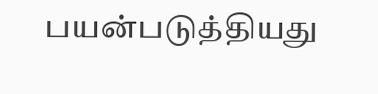பயன்படுத்தியது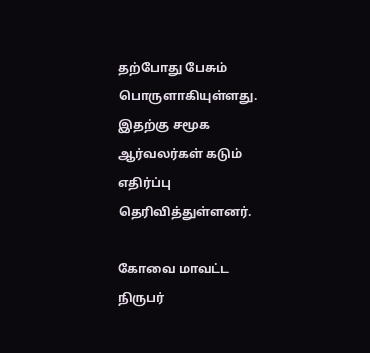தற்போது பேசும் பொருளாகியுள்ளது. இதற்கு சமூக ஆர்வலர்கள் கடும் எதிர்ப்பு தெரிவித்துள்ளனர்.

கோவை மாவட்ட நிருபர்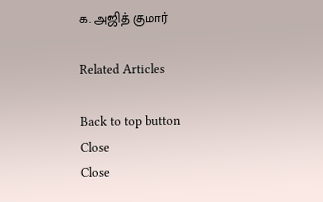க. அஜித் குமார்

Related Articles

Back to top button
Close
Close